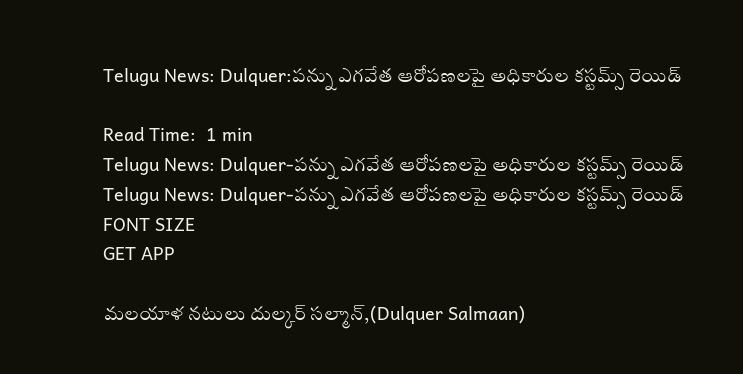Telugu News: Dulquer:పన్ను ఎగవేత ఆరోపణలపై అధికారుల కస్టమ్స్ రెయిడ్

Read Time:  1 min
Telugu News: Dulquer-పన్ను ఎగవేత ఆరోపణలపై అధికారుల కస్టమ్స్ రెయిడ్
Telugu News: Dulquer-పన్ను ఎగవేత ఆరోపణలపై అధికారుల కస్టమ్స్ రెయిడ్
FONT SIZE
GET APP

మలయాళ నటులు దుల్కర్ సల్మాన్,(Dulquer Salmaan)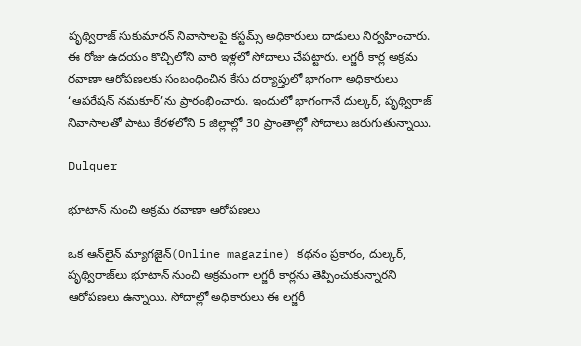పృథ్విరాజ్ సుకుమారన్ నివాసాలపై కస్టమ్స్ అధికారులు దాడులు నిర్వహించారు. ఈ రోజు ఉదయం కొచ్చిలోని వారి ఇళ్లలో సోదాలు చేపట్టారు. లగ్జరీ కార్ల అక్రమ రవాణా ఆరోపణలకు సంబంధించిన కేసు దర్యాప్తులో భాగంగా అధికారులు ‘ఆపరేషన్ నమకూర్’ను ప్రారంభించారు. ఇందులో భాగంగానే దుల్కర్, పృథ్విరాజ్ నివాసాలతో పాటు కేరళలోని 5 జిల్లాల్లో 30 ప్రాంతాల్లో సోదాలు జరుగుతున్నాయి.

Dulquer

భూటాన్ నుంచి అక్రమ రవాణా ఆరోపణలు

ఒక ఆన్‌లైన్ మ్యాగజైన్(Online magazine) కథనం ప్రకారం, దుల్కర్, పృథ్విరాజ్‌లు భూటాన్ నుంచి అక్రమంగా లగ్జరీ కార్లను తెప్పించుకున్నారని ఆరోపణలు ఉన్నాయి. సోదాల్లో అధికారులు ఈ లగ్జరీ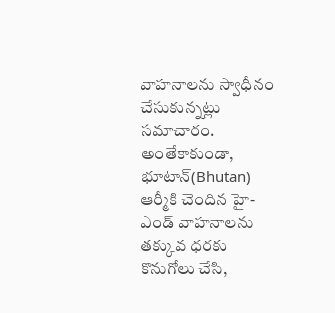వాహనాలను స్వాధీనం చేసుకున్నట్లు సమాచారం. అంతేకాకుండా, భూటాన్(Bhutan) ఆర్మీకి చెందిన హై-ఎండ్ వాహనాలను తక్కువ ధరకు కొనుగోలు చేసి,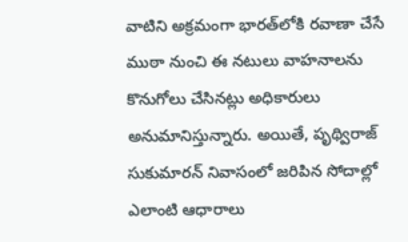వాటిని అక్రమంగా భారత్‌లోకి రవాణా చేసే ముఠా నుంచి ఈ నటులు వాహనాలను కొనుగోలు చేసినట్లు అధికారులు అనుమానిస్తున్నారు. అయితే, పృథ్విరాజ్ సుకుమారన్ నివాసంలో జరిపిన సోదాల్లో ఎలాంటి ఆధారాలు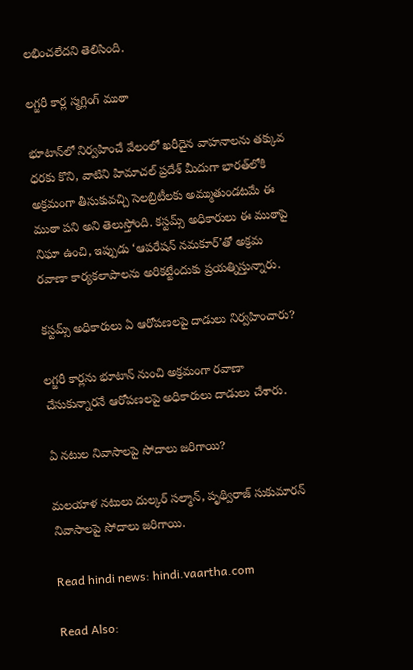లభించలేదని తెలిసింది.

లగ్జరీ కార్ల స్మగ్లింగ్ ముఠా

భూటాన్‌లో నిర్వహించే వేలంలో ఖరీదైన వాహనాలను తక్కువ ధరకు కొని, వాటిని హిమాచల్ ప్రదేశ్ మీదుగా భారత్‌లోకి అక్రమంగా తీసుకువచ్చి సెలబ్రిటీలకు అమ్ముతుండటమే ఈ ముఠా పని అని తెలుస్తోంది. కస్టమ్స్ అధికారులు ఈ ముఠాపై నిఘా ఉంచి, ఇప్పుడు ‘ఆపరేషన్ నమకూర్’తో అక్రమ రవాణా కార్యకలాపాలను అరికట్టేందుకు ప్రయత్నిస్తున్నారు.

కస్టమ్స్ అధికారులు ఏ ఆరోపణలపై దాడులు నిర్వహించారు?

లగ్జరీ కార్లను భూటాన్ నుంచి అక్రమంగా రవాణా చేసుకున్నారనే ఆరోపణలపై అధికారులు దాడులు చేశారు.

ఏ నటుల నివాసాలపై సోదాలు జరిగాయి?

మలయాళ నటులు దుల్కర్ సల్మాన్, పృథ్విరాజ్ సుకుమారన్ నివాసాలపై సోదాలు జరిగాయి.

Read hindi news: hindi.vaartha.com

Read Also: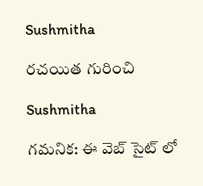Sushmitha

రచయిత గురించి

Sushmitha

గమనిక: ఈ వెబ్ సైట్ లో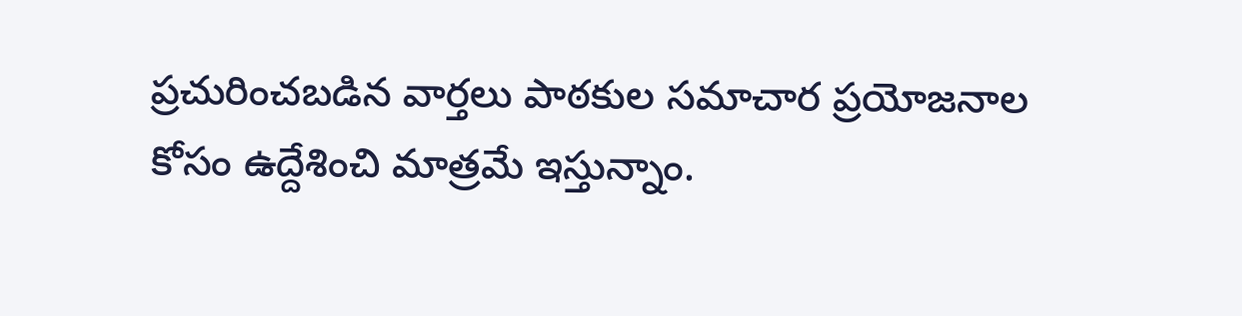ప్రచురించబడిన వార్తలు పాఠకుల సమాచార ప్రయోజనాల కోసం ఉద్దేశించి మాత్రమే ఇస్తున్నాం.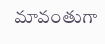మావంతుగా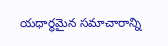యధార్థమైన సమాచారాన్ని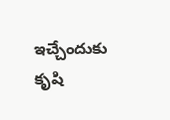ఇచ్చేందుకు కృషి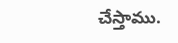చేస్తాము.